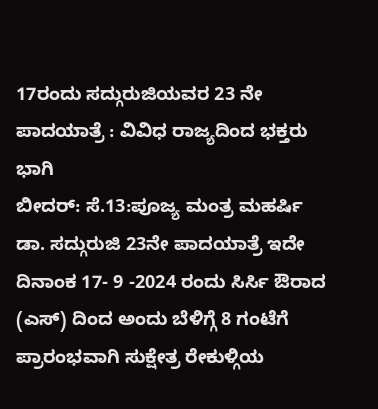17ರಂದು ಸದ್ಗುರುಜಿಯವರ 23 ನೇ ಪಾದಯಾತ್ರೆ : ವಿವಿಧ ರಾಜ್ಯದಿಂದ ಭಕ್ತರು ಭಾಗಿ
ಬೀದರ್: ಸೆ.13:ಪೂಜ್ಯ ಮಂತ್ರ ಮಹರ್ಷಿ ಡಾ. ಸದ್ಗುರುಜಿ 23ನೇ ಪಾದಯಾತ್ರೆ ಇದೇ ದಿನಾಂಕ 17- 9 -2024 ರಂದು ಸಿರ್ಸಿ ಔರಾದ (ಎಸ್) ದಿಂದ ಅಂದು ಬೆಳಿಗ್ಗೆ 8 ಗಂಟೆಗೆ ಪ್ರಾರಂಭವಾಗಿ ಸುಕ್ಷೇತ್ರ ರೇಕುಳ್ಗಿಯ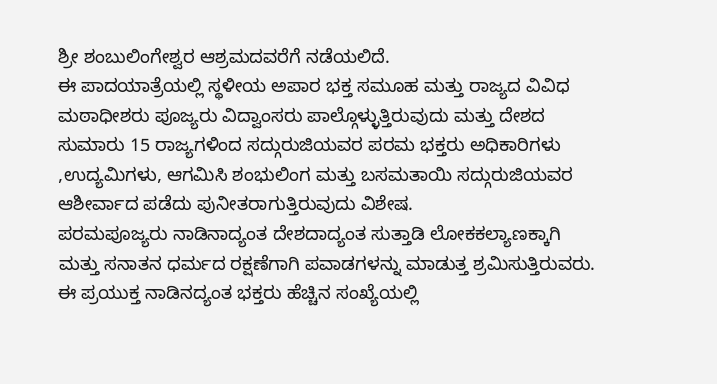ಶ್ರೀ ಶಂಬುಲಿಂಗೇಶ್ವರ ಆಶ್ರಮದವರೆಗೆ ನಡೆಯಲಿದೆ.
ಈ ಪಾದಯಾತ್ರೆಯಲ್ಲಿ ಸ್ಥಳೀಯ ಅಪಾರ ಭಕ್ತ ಸಮೂಹ ಮತ್ತು ರಾಜ್ಯದ ವಿವಿಧ ಮಠಾಧೀಶರು ಪೂಜ್ಯರು ವಿದ್ವಾಂಸರು ಪಾಲ್ಗೊಳ್ಳುತ್ತಿರುವುದು ಮತ್ತು ದೇಶದ ಸುಮಾರು 15 ರಾಜ್ಯಗಳಿಂದ ಸದ್ಗುರುಜಿಯವರ ಪರಮ ಭಕ್ತರು ಅಧಿಕಾರಿಗಳು ,ಉದ್ಯಮಿಗಳು, ಆಗಮಿಸಿ ಶಂಭುಲಿಂಗ ಮತ್ತು ಬಸಮತಾಯಿ ಸದ್ಗುರುಜಿಯವರ ಆಶೀರ್ವಾದ ಪಡೆದು ಪುನೀತರಾಗುತ್ತಿರುವುದು ವಿಶೇಷ.
ಪರಮಪೂಜ್ಯರು ನಾಡಿನಾದ್ಯಂತ ದೇಶದಾದ್ಯಂತ ಸುತ್ತಾಡಿ ಲೋಕಕಲ್ಯಾಣಕ್ಕಾಗಿ ಮತ್ತು ಸನಾತನ ಧರ್ಮದ ರಕ್ಷಣೆಗಾಗಿ ಪವಾಡಗಳನ್ನು ಮಾಡುತ್ತ ಶ್ರಮಿಸುತ್ತಿರುವರು.
ಈ ಪ್ರಯುಕ್ತ ನಾಡಿನದ್ಯಂತ ಭಕ್ತರು ಹೆಚ್ಚಿನ ಸಂಖ್ಯೆಯಲ್ಲಿ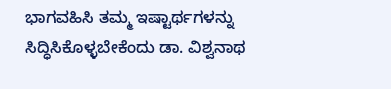ಭಾಗವಹಿಸಿ ತಮ್ಮ ಇಷ್ಟಾರ್ಥಗಳನ್ನು ಸಿದ್ಧಿಸಿಕೊಳ್ಳಬೇಕೆಂದು ಡಾ. ವಿಶ್ವನಾಥ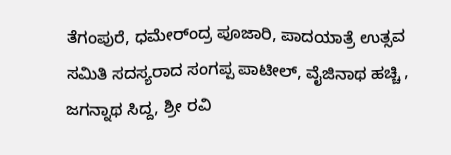ತೆಗಂಪುರೆ, ಧಮೇರ್ಂದ್ರ ಪೂಜಾರಿ, ಪಾದಯಾತ್ರೆ ಉತ್ಸವ ಸಮಿತಿ ಸದಸ್ಯರಾದ ಸಂಗಪ್ಪ ಪಾಟೀಲ್, ವೈಜಿನಾಥ ಹಚ್ಚಿ , ಜಗನ್ನಾಥ ಸಿದ್ದ, ಶ್ರೀ ರವಿ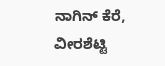ನಾಗಿನ್ ಕೆರೆ, ವೀರಶೆಟ್ಟಿ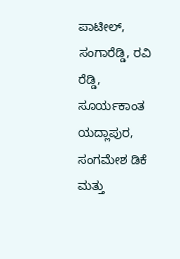ಪಾಟೀಲ್, ಸಂಗಾರೆಡ್ಡಿ, ರವಿ ರೆಡ್ಡಿ, ಸೂರ್ಯಕಾಂತ ಯದ್ಲಾಪುರ, ಸಂಗಮೇಶ ಡಿಕೆ ಮತ್ತು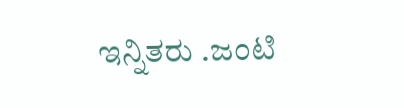ಇನ್ನಿತರು .ಜಂಟಿ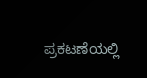ಪ್ರಕಟಣೆಯಲ್ಲಿ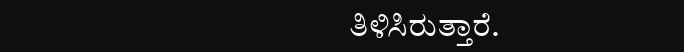ತಿಳಿಸಿರುತ್ತಾರೆ.